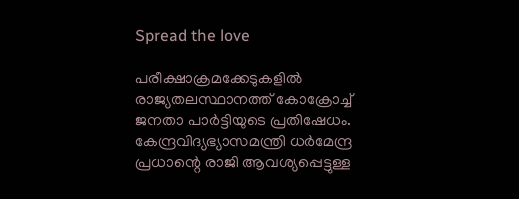Spread the love

പരീക്ഷാക്രമക്കേടുകളില്‍ രാജ്യതലസ്ഥാനത്ത് കോക്രോച്ച് ജനതാ പാര്‍ട്ടിയുടെ പ്രതിഷേധം. കേന്ദ്രവിദ്യഭ്യാസമന്ത്രി ധര്‍മേന്ദ്ര പ്രധാന്റെ രാജി ആവശ്യപ്പെട്ടുള്ള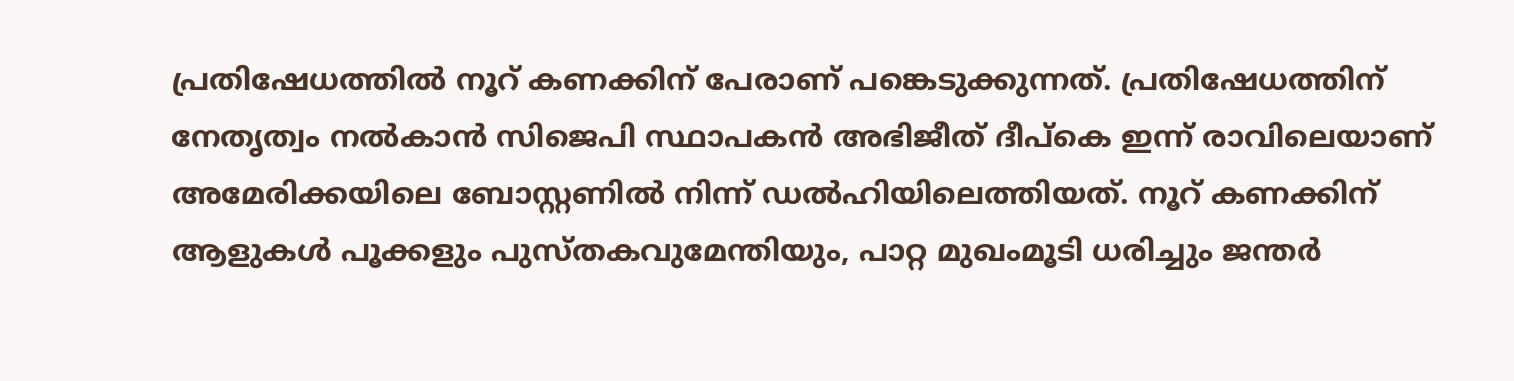പ്രതിഷേധത്തില്‍ നൂറ് കണക്കിന് പേരാണ് പങ്കെടുക്കുന്നത്. പ്രതിഷേധത്തിന് നേതൃത്വം നല്‍കാന്‍ സിജെപി സ്ഥാപകന്‍ അഭിജീത് ദീപ്‌കെ ഇന്ന് രാവിലെയാണ് അമേരിക്കയിലെ ബോസ്റ്റണില്‍ നിന്ന് ഡല്‍ഹിയിലെത്തിയത്. നൂറ് കണക്കിന് ആളുകള്‍ പൂക്കളും പുസ്തകവുമേന്തിയും, പാറ്റ മുഖംമൂടി ധരിച്ചും ജന്തര്‍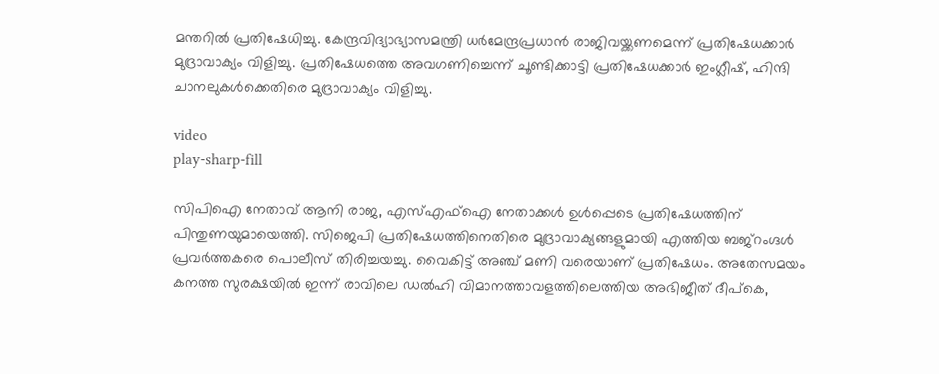മന്തറില്‍ പ്രതിഷേധിച്ചു. കേന്ദ്രവിദ്യാഭ്യാസമന്ത്രി ധര്‍മേന്ദ്രപ്രധാന്‍ രാജിവയ്ക്കണമെന്ന് പ്രതിഷേധക്കാര്‍ മുദ്രാവാക്യം വിളിച്ചു. പ്രതിഷേധത്തെ അവഗണിച്ചെന്ന് ചൂണ്ടിക്കാട്ടി പ്രതിഷേധക്കാര്‍ ഇംഗ്ലീഷ്, ഹിന്ദി ചാനലുകള്‍ക്കെതിരെ മുദ്രാവാക്യം വിളിച്ചു.

video
play-sharp-fill

സിപിഐ നേതാവ് ആനി രാജ, എസ്എഫ്‌ഐ നേതാക്കള്‍ ഉള്‍പ്പെടെ പ്രതിഷേധത്തിന് പിന്തുണയുമായെത്തി. സിജെപി പ്രതിഷേധത്തിനെതിരെ മുദ്രാവാക്യങ്ങളുമായി എത്തിയ ബജ്‌റംഗ്ദള്‍ പ്രവര്‍ത്തകരെ പൊലീസ് തിരിച്ചയച്ചു. വൈകിട്ട് അഞ്ച് മണി വരെയാണ് പ്രതിഷേധം. അതേസമയം കനത്ത സുരക്ഷയില്‍ ഇന്ന് രാവിലെ ഡല്‍ഹി വിമാനത്താവളത്തിലെത്തിയ അഭിജീത് ദീപ്‌കെ,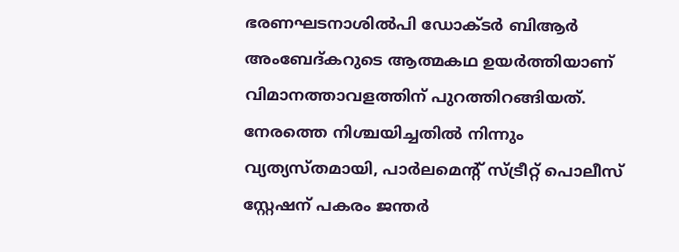ഭരണഘടനാശില്‍പി ഡോക്ടര്‍ ബിആര്‍ അംബേദ്കറുടെ ആത്മകഥ ഉയര്‍ത്തിയാണ് വിമാനത്താവളത്തിന് പുറത്തിറങ്ങിയത്. നേരത്തെ നിശ്ചയിച്ചതില്‍ നിന്നും വ്യത്യസ്തമായി, പാര്‍ലമെന്റ് സ്ട്രീറ്റ് പൊലീസ് സ്റ്റേഷന് പകരം ജന്തര്‍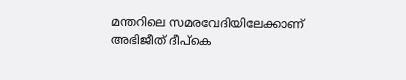മന്തറിലെ സമരവേദിയിലേക്കാണ് അഭിജീത് ദീപ്‌കെ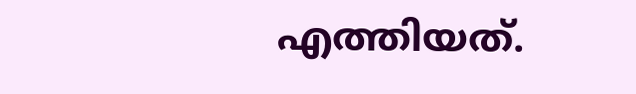എത്തിയത്.